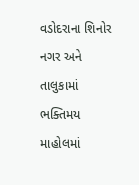વડોદરાના શિનોર નગર અને તાલુકામાં ભક્તિમય માહોલમાં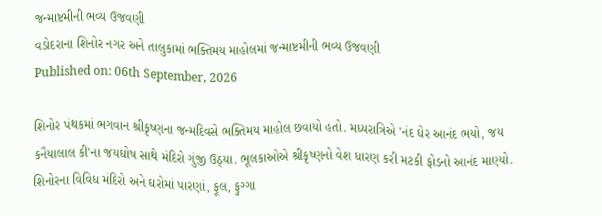જન્માષ્ટમીની ભવ્ય ઉજવણી
વડોદરાના શિનોર નગર અને તાલુકામાં ભક્તિમય માહોલમાં જન્માષ્ટમીની ભવ્ય ઉજવણી
Published on: 06th September, 2026

શિનોર પંથકમાં ભગવાન શ્રીકૃષ્ણના જન્મદિવસે ભક્તિમય માહોલ છવાયો હતો. મધ્યરાત્રિએ 'નંદ ઘેર આનંદ ભયો, જય કનૈયાલાલ કી'ના જયઘોષ સાથે મંદિરો ગુંજી ઉઠ્યા. ભૂલકાઓએ શ્રીકૃષ્ણનો વેશ ધારણ કરી મટકી ફોડનો આનંદ માણ્યો. શિનોરના વિવિધ મંદિરો અને ઘરોમાં પારણાં, ફૂલ, ફુગ્ગા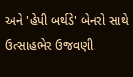અને 'હેપી બર્થડે' બેનરો સાથે ઉત્સાહભેર ઉજવણી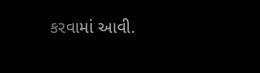કરવામાં આવી.